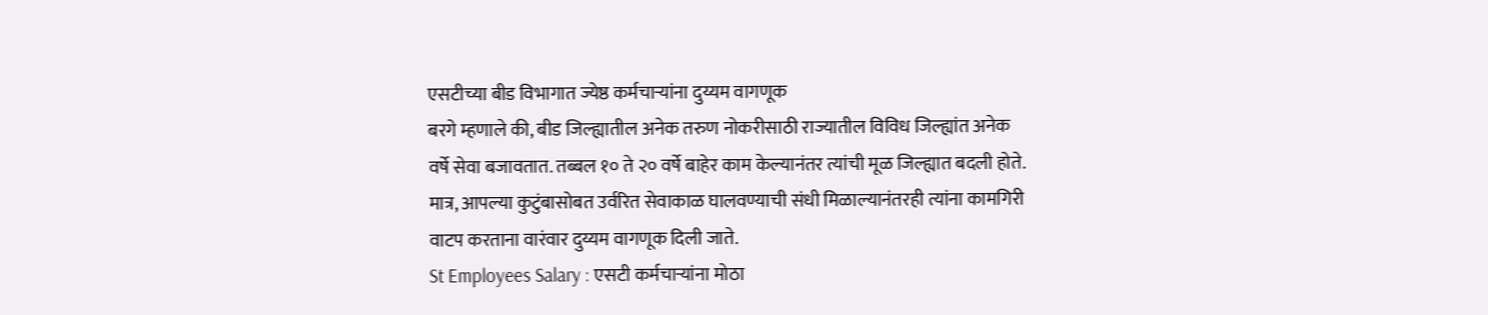एसटीच्या बीड विभागात ज्येष्ठ कर्मचाऱ्यांना दुय्यम वागणूक
बरगे म्हणाले की, बीड जिल्ह्यातील अनेक तरुण नोकरीसाठी राज्यातील विविध जिल्ह्यांत अनेक वर्षे सेवा बजावतात. तब्बल १० ते २० वर्षे बाहेर काम केल्यानंतर त्यांची मूळ जिल्ह्यात बदली होते. मात्र, आपल्या कुटुंबासोबत उर्वरित सेवाकाळ घालवण्याची संधी मिळाल्यानंतरही त्यांना कामगिरी वाटप करताना वारंवार दुय्यम वागणूक दिली जाते.
St Employees Salary : एसटी कर्मचाऱ्यांना मोठा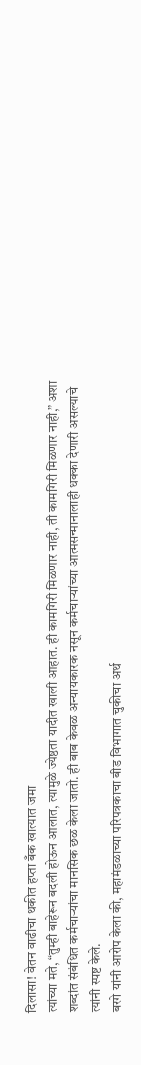दिलासा! वेतन वाढीचा थकीत हप्ता बँक खात्यात जमा
त्यांच्या मते, “तुम्ही बाहेरून बदली होऊन आलात, त्यामुळे ज्येष्ठता यादीत खाली आहात. ही कामगिरी मिळणार नाही, ती कामगिरी मिळणार नाही,” अशा शब्दांत संबंधित कर्मचाऱ्यांचा मानसिक छळ केला जातो. ही बाब केवळ अन्यायकारक नसून कर्मचाऱ्यांच्या आत्मसन्मानालाही धक्का देणारी असल्याचे त्यांनी स्पष्ट केले.
बरगे यांनी आरोप केला की, महामंडळाच्या परिपत्रकाचा बीड विभागात चुकीचा अर्थ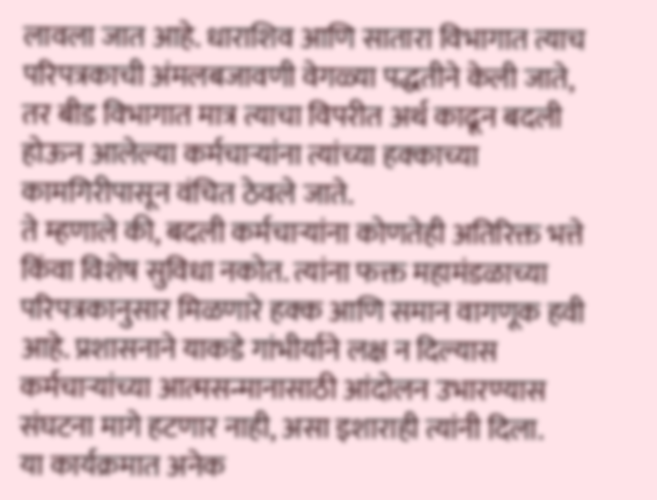लावला जात आहे. धाराशिव आणि सातारा विभागात त्याच परिपत्रकाची अंमलबजावणी वेगळ्या पद्धतीने केली जाते, तर बीड विभागात मात्र त्याचा विपरीत अर्थ काढून बदली होऊन आलेल्या कर्मचाऱ्यांना त्यांच्या हक्काच्या कामगिरीपासून वंचित ठेवले जाते.
ते म्हणाले की, बदली कर्मचाऱ्यांना कोणतेही अतिरिक्त भत्ते किंवा विशेष सुविधा नकोत. त्यांना फक्त महामंडळाच्या परिपत्रकानुसार मिळणारे हक्क आणि समान वागणूक हवी आहे. प्रशासनाने याकडे गांभीर्याने लक्ष न दिल्यास कर्मचाऱ्यांच्या आत्मसन्मानासाठी आंदोलन उभारण्यास संघटना मागे हटणार नाही, असा इशाराही त्यांनी दिला.
या कार्यक्रमात अनेक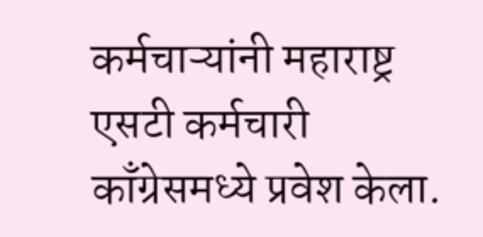कर्मचाऱ्यांनी महाराष्ट्र एसटी कर्मचारी काँग्रेसमध्ये प्रवेश केला.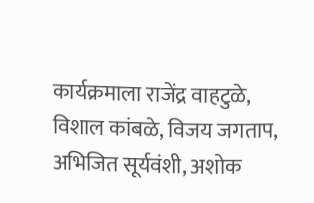कार्यक्रमाला राजेंद्र वाहटुळे, विशाल कांबळे, विजय जगताप, अभिजित सूर्यवंशी, अशोक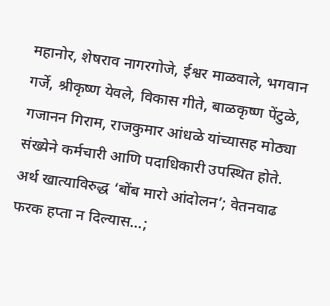महानोर, शेषराव नागरगोजे, ईश्वर माळवाले, भगवान गर्जे, श्रीकृष्ण येवले, विकास गीते, बाळकृष्ण पेंटुळे, गजानन गिराम, राजकुमार आंधळे यांच्यासह मोठ्या संख्येने कर्मचारी आणि पदाधिकारी उपस्थित होते.
अर्थ खात्याविरुद्ध ‘बोंब मारो आंदोलन’; वेतनवाढ फरक हप्ता न दिल्यास…;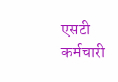एसटी कर्मचारी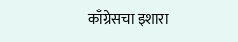काँग्रेसचा इशारा